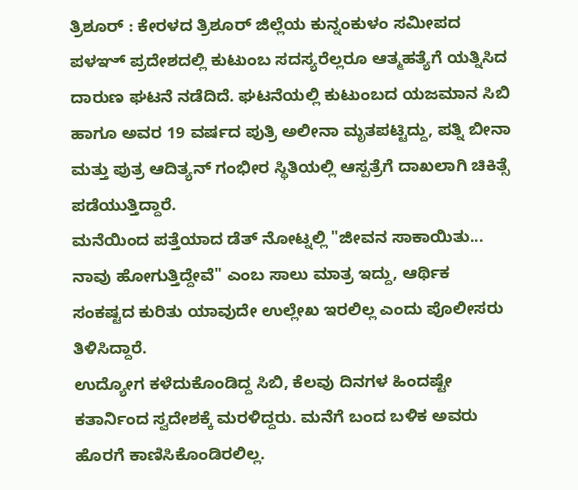ತ್ರಿಶೂರ್ : ಕೇರಳದ ತ್ರಿಶೂರ್ ಜಿಲ್ಲೆಯ ಕುನ್ನಂಕುಳಂ ಸಮೀಪದ ಪಳಞ್ ಪ್ರದೇಶದಲ್ಲಿ ಕುಟುಂಬ ಸದಸ್ಯರೆಲ್ಲರೂ ಆತ್ಮಹತ್ಯೆಗೆ ಯತ್ನಿಸಿದ ದಾರುಣ ಘಟನೆ ನಡೆದಿದೆ. ಘಟನೆಯಲ್ಲಿ ಕುಟುಂಬದ ಯಜಮಾನ ಸಿಬಿ ಹಾಗೂ ಅವರ 19 ವರ್ಷದ ಪುತ್ರಿ ಅಲೀನಾ ಮೃತಪಟ್ಟಿದ್ದು, ಪತ್ನಿ ಬೀನಾ ಮತ್ತು ಪುತ್ರ ಆದಿತ್ಯನ್ ಗಂಭೀರ ಸ್ಥಿತಿಯಲ್ಲಿ ಆಸ್ಪತ್ರೆಗೆ ದಾಖಲಾಗಿ ಚಿಕಿತ್ಸೆ ಪಡೆಯುತ್ತಿದ್ದಾರೆ.
ಮನೆಯಿಂದ ಪತ್ತೆಯಾದ ಡೆತ್ ನೋಟ್ನಲ್ಲಿ "ಜೀವನ ಸಾಕಾಯಿತು... ನಾವು ಹೋಗುತ್ತಿದ್ದೇವೆ" ಎಂಬ ಸಾಲು ಮಾತ್ರ ಇದ್ದು, ಆರ್ಥಿಕ ಸಂಕಷ್ಟದ ಕುರಿತು ಯಾವುದೇ ಉಲ್ಲೇಖ ಇರಲಿಲ್ಲ ಎಂದು ಪೊಲೀಸರು ತಿಳಿಸಿದ್ದಾರೆ.
ಉದ್ಯೋಗ ಕಳೆದುಕೊಂಡಿದ್ದ ಸಿಬಿ, ಕೆಲವು ದಿನಗಳ ಹಿಂದಷ್ಟೇ ಕತಾರ್ನಿಂದ ಸ್ವದೇಶಕ್ಕೆ ಮರಳಿದ್ದರು. ಮನೆಗೆ ಬಂದ ಬಳಿಕ ಅವರು ಹೊರಗೆ ಕಾಣಿಸಿಕೊಂಡಿರಲಿಲ್ಲ.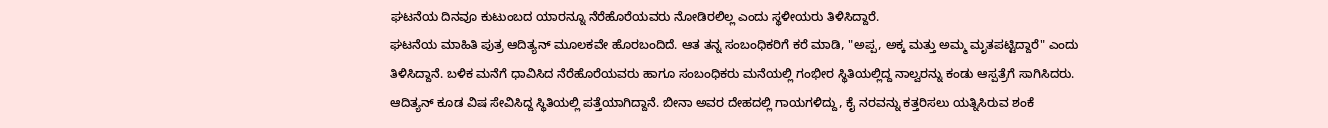ಘಟನೆಯ ದಿನವೂ ಕುಟುಂಬದ ಯಾರನ್ನೂ ನೆರೆಹೊರೆಯವರು ನೋಡಿರಲಿಲ್ಲ ಎಂದು ಸ್ಥಳೀಯರು ತಿಳಿಸಿದ್ದಾರೆ.
ಘಟನೆಯ ಮಾಹಿತಿ ಪುತ್ರ ಆದಿತ್ಯನ್ ಮೂಲಕವೇ ಹೊರಬಂದಿದೆ. ಆತ ತನ್ನ ಸಂಬಂಧಿಕರಿಗೆ ಕರೆ ಮಾಡಿ, "ಅಪ್ಪ, ಅಕ್ಕ ಮತ್ತು ಅಮ್ಮ ಮೃತಪಟ್ಟಿದ್ದಾರೆ" ಎಂದು ತಿಳಿಸಿದ್ದಾನೆ. ಬಳಿಕ ಮನೆಗೆ ಧಾವಿಸಿದ ನೆರೆಹೊರೆಯವರು ಹಾಗೂ ಸಂಬಂಧಿಕರು ಮನೆಯಲ್ಲಿ ಗಂಭೀರ ಸ್ಥಿತಿಯಲ್ಲಿದ್ದ ನಾಲ್ವರನ್ನು ಕಂಡು ಆಸ್ಪತ್ರೆಗೆ ಸಾಗಿಸಿದರು.
ಆದಿತ್ಯನ್ ಕೂಡ ವಿಷ ಸೇವಿಸಿದ್ದ ಸ್ಥಿತಿಯಲ್ಲಿ ಪತ್ತೆಯಾಗಿದ್ದಾನೆ. ಬೀನಾ ಅವರ ದೇಹದಲ್ಲಿ ಗಾಯಗಳಿದ್ದು, ಕೈ ನರವನ್ನು ಕತ್ತರಿಸಲು ಯತ್ನಿಸಿರುವ ಶಂಕೆ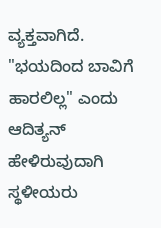ವ್ಯಕ್ತವಾಗಿದೆ. "ಭಯದಿಂದ ಬಾವಿಗೆ ಹಾರಲಿಲ್ಲ" ಎಂದು ಆದಿತ್ಯನ್ ಹೇಳಿರುವುದಾಗಿ ಸ್ಥಳೀಯರು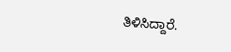ತಿಳಿಸಿದ್ದಾರೆ.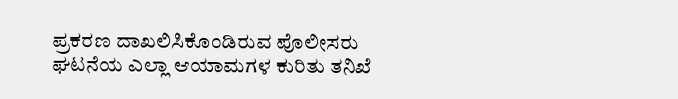ಪ್ರಕರಣ ದಾಖಲಿಸಿಕೊಂಡಿರುವ ಪೊಲೀಸರು ಘಟನೆಯ ಎಲ್ಲಾ ಆಯಾಮಗಳ ಕುರಿತು ತನಿಖೆ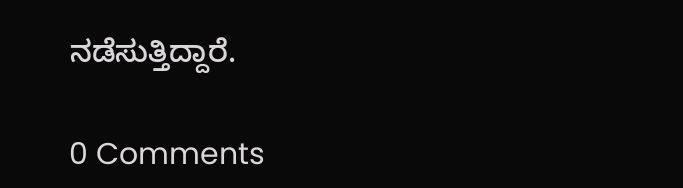ನಡೆಸುತ್ತಿದ್ದಾರೆ.

0 Comments